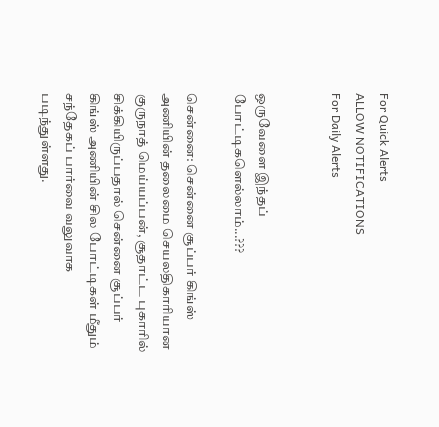For Quick Alerts
ALLOW NOTIFICATIONS
For Daily Alerts


ஒருவேளை இந்தப் போட்டிகளெல்லாம்...???

சென்னை: சென்னை சூப்பர் கிங்ஸ் அணியின் தலைமை செயலதிகாரியான குருநாத் மெய்யப்பன், சூதாட்ட புகாரில் சிக்கியிருப்பதால் சென்னை சூப்பர் கிங்ஸ் அணியின் சில போட்டிகள் மீதும் சந்தேகப் பார்வை வலுவாக படிந்துள்ளது.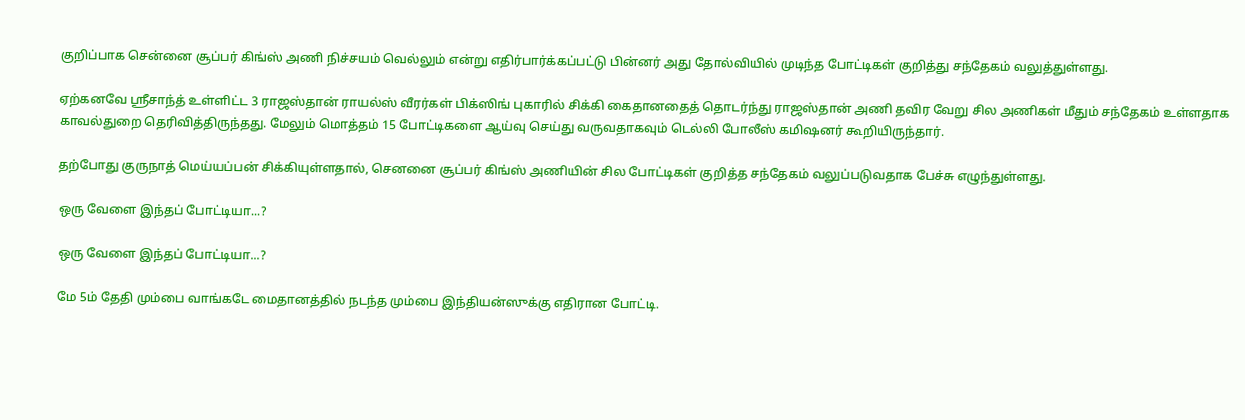குறிப்பாக சென்னை சூப்பர் கிங்ஸ் அணி நிச்சயம் வெல்லும் என்று எதிர்பார்க்கப்பட்டு பின்னர் அது தோல்வியில் முடிந்த போட்டிகள் குறித்து சந்தேகம் வலுத்துள்ளது.

ஏற்கனவே ஸ்ரீசாந்த் உள்ளிட்ட 3 ராஜஸ்தான் ராயல்ஸ் வீரர்கள் பிக்ஸிங் புகாரில் சிக்கி கைதானதைத் தொடர்ந்து ராஜஸ்தான் அணி தவிர வேறு சில அணிகள் மீதும் சந்தேகம் உள்ளதாக காவல்துறை தெரிவித்திருந்தது. மேலும் மொத்தம் 15 போட்டிகளை ஆய்வு செய்து வருவதாகவும் டெல்லி போலீஸ் கமிஷனர் கூறியிருந்தார்.

தற்போது குருநாத் மெய்யப்பன் சிக்கியுள்ளதால், செனனை சூப்பர் கிங்ஸ் அணியின் சில போட்டிகள் குறித்த சந்தேகம் வலுப்படுவதாக பேச்சு எழுந்துள்ளது.

ஒரு வேளை இந்தப் போட்டியா...?

ஒரு வேளை இந்தப் போட்டியா...?

மே 5ம் தேதி மும்பை வாங்கடே மைதானத்தில் நடந்த மும்பை இந்தியன்ஸுக்கு எதிரான போட்டி.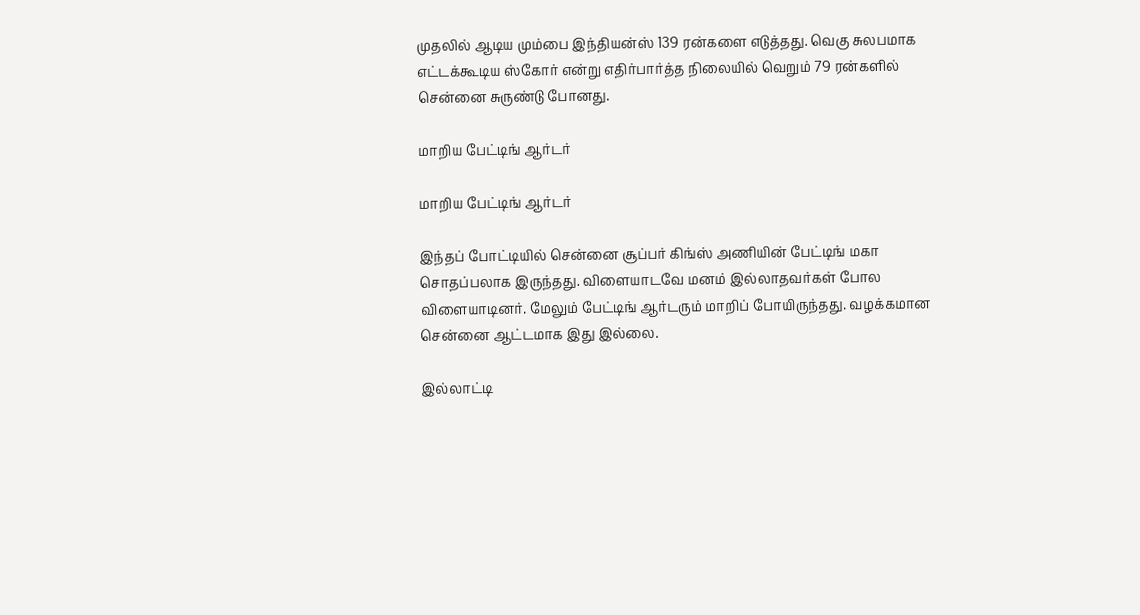முதலில் ஆடிய மும்பை இந்தியன்ஸ் 139 ரன்களை எடுத்தது. வெகு சுலபமாக எட்டக்கூடிய ஸ்கோர் என்று எதிர்பார்த்த நிலையில் வெறும் 79 ரன்களில் சென்னை சுருண்டு போனது.

மாறிய பேட்டிங் ஆர்டர்

மாறிய பேட்டிங் ஆர்டர்

இந்தப் போட்டியில் சென்னை சூப்பர் கிங்ஸ் அணியின் பேட்டிங் மகா சொதப்பலாக இருந்தது. விளையாடவே மனம் இல்லாதவர்கள் போல விளையாடினர். மேலும் பேட்டிங் ஆர்டரும் மாறிப் போயிருந்தது. வழக்கமான சென்னை ஆட்டமாக இது இல்லை.

இல்லாட்டி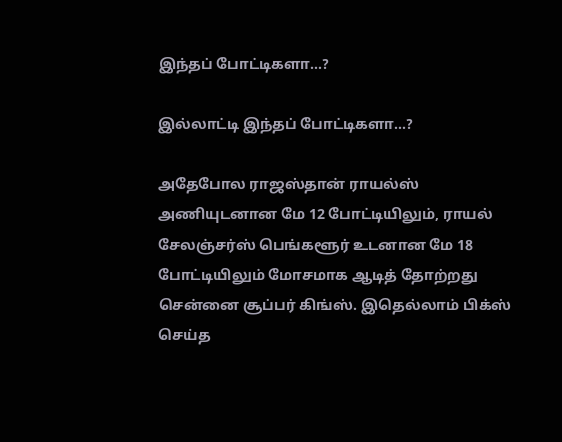இந்தப் போட்டிகளா...?

இல்லாட்டி இந்தப் போட்டிகளா...?

அதேபோல ராஜஸ்தான் ராயல்ஸ் அணியுடனான மே 12 போட்டியிலும், ராயல் சேலஞ்சர்ஸ் பெங்களூர் உடனான மே 18 போட்டியிலும் மோசமாக ஆடித் தோற்றது சென்னை சூப்பர் கிங்ஸ். இதெல்லாம் பிக்ஸ் செய்த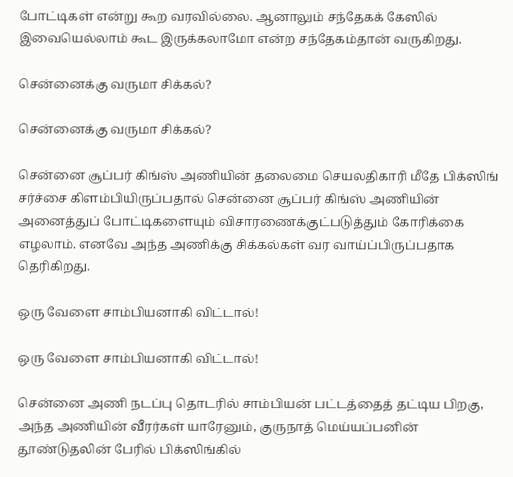போட்டிகள் என்று கூற வரவில்லை. ஆனாலும் சந்தேகக் கேஸில் இவையெல்லாம் கூட இருக்கலாமோ என்ற சந்தேகம்தான் வருகிறது.

சென்னைக்கு வருமா சிக்கல்?

சென்னைக்கு வருமா சிக்கல்?

சென்னை சூப்பர் கிங்ஸ் அணியின் தலைமை செயலதிகாரி மீதே பிக்ஸிங் சர்ச்சை கிளம்பியிருப்பதால் சென்னை சூப்பர் கிங்ஸ் அணியின் அனைத்துப் போட்டிகளையும் விசாரணைக்குட்படுத்தும் கோரிக்கை எழலாம். எனவே அந்த அணிக்கு சிக்கல்கள் வர வாய்ப்பிருப்பதாக தெரிகிறது.

ஒரு வேளை சாம்பியனாகி விட்டால்!

ஒரு வேளை சாம்பியனாகி விட்டால்!

சென்னை அணி நடப்பு தொடரில் சாம்பியன் பட்டத்தைத் தட்டிய பிறகு, அந்த அணியின் வீரர்கள் யாரேனும், குருநாத் மெய்யப்பனின் தூண்டுதலின் பேரில் பிக்ஸிங்கில்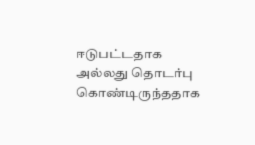ஈடுபட்டதாக அல்லது தொடர்பு கொண்டிருந்ததாக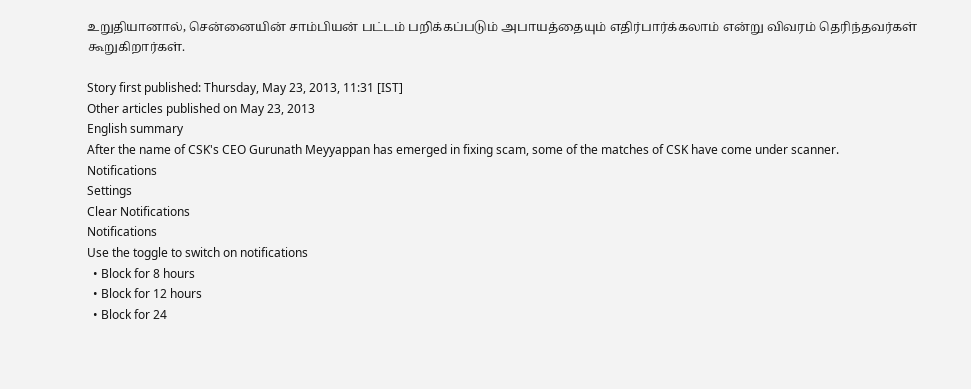உறுதியானால், சென்னையின் சாம்பியன் பட்டம் பறிக்கப்படும் அபாயத்தையும் எதிர்பார்க்கலாம் என்று விவரம் தெரிந்தவர்கள் கூறுகிறார்கள்.

Story first published: Thursday, May 23, 2013, 11:31 [IST]
Other articles published on May 23, 2013
English summary
After the name of CSK's CEO Gurunath Meyyappan has emerged in fixing scam, some of the matches of CSK have come under scanner.
Notifications
Settings
Clear Notifications
Notifications
Use the toggle to switch on notifications
  • Block for 8 hours
  • Block for 12 hours
  • Block for 24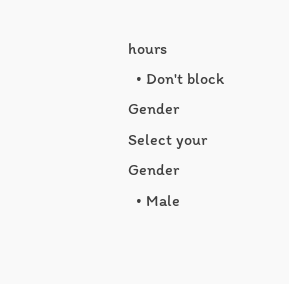hours
  • Don't block
Gender
Select your Gender
  • Male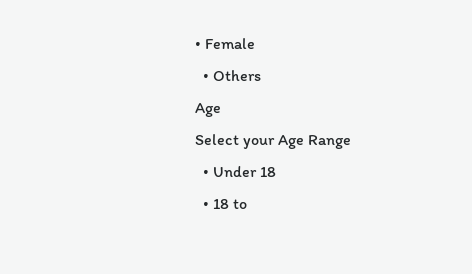• Female
  • Others
Age
Select your Age Range
  • Under 18
  • 18 to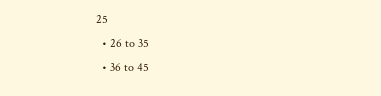25
  • 26 to 35
  • 36 to 45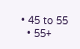• 45 to 55
  • 55+